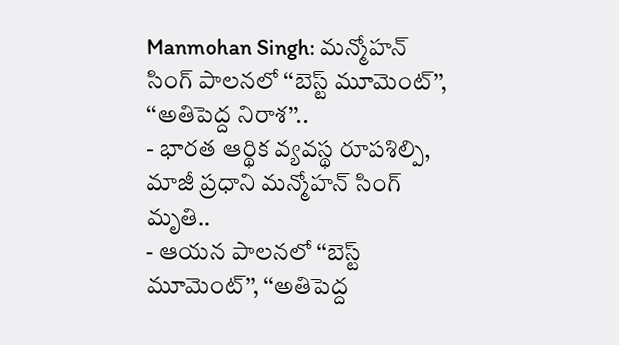Manmohan Singh: మన్మోహన్ సింగ్ పాలనలో ‘‘బెస్ట్ మూమెంట్’’, ‘‘అతిపెద్ద నిరాశ’’..
- భారత ఆర్థిక వ్యవస్థ రూపశిల్పి, మాజీ ప్రధాని మన్మోహన్ సింగ్ మృతి..
- ఆయన పాలనలో ‘‘బెస్ట్ మూమెంట్’’, ‘‘అతిపెద్ద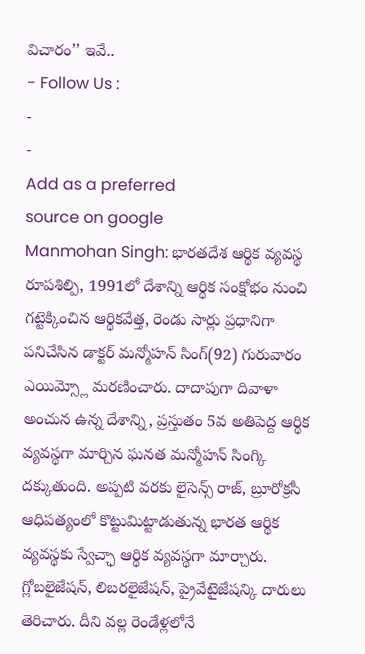విచారం’’ ఇవే..
- Follow Us :
-
-
Add as a preferred
source on google
Manmohan Singh: భారతదేశ ఆర్థిక వ్యవస్థ రూపశిల్పి, 1991లో దేశాన్ని ఆర్థిక సంక్షోభం నుంచి గట్టెక్కించిన ఆర్థికవేత్త, రెండు సార్లు ప్రధానిగా పనిచేసిన డాక్టర్ మన్మోహన్ సింగ్(92) గురువారం ఎయిమ్స్లో మరణించారు. దాదాపుగా దివాళా అంచున ఉన్న దేశాన్ని, ప్రస్తుతం 5వ అతిపెద్ద ఆర్థిక వ్యవస్థగా మార్చిన ఘనత మన్మోహన్ సింగ్కి దక్కుతుంది. అప్పటి వరకు లైసెన్స్ రాజ్, బ్రూరోక్రసీ ఆధిపత్యంలో కొట్టుమిట్టాడుతున్న భారత ఆర్థిక వ్యవస్థకు స్వేచ్ఛా ఆర్థిక వ్యవస్థగా మార్చారు. గ్లోబలైజేషన్, లిబరలైజేషన్, ప్రైవేటైజేషన్కి దారులు తెరిచారు. దీని వల్ల రెండేళ్లలోనే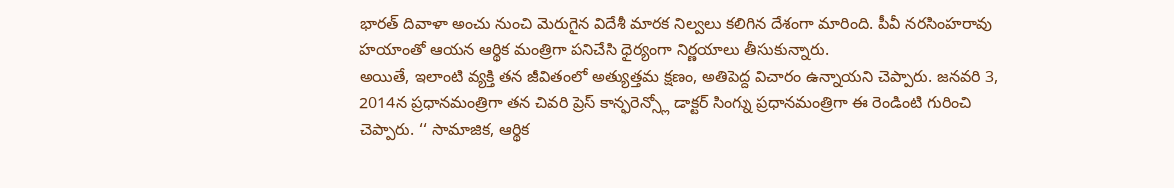భారత్ దివాళా అంచు నుంచి మెరుగైన విదేశీ మారక నిల్వలు కలిగిన దేశంగా మారింది. పీవీ నరసింహరావు హయాంతో ఆయన ఆర్థిక మంత్రిగా పనిచేసి ధైర్యంగా నిర్ణయాలు తీసుకున్నారు.
అయితే, ఇలాంటి వ్యక్తి తన జీవితంలో అత్యుత్తమ క్షణం, అతిపెద్ద విచారం ఉన్నాయని చెప్పారు. జనవరి 3, 2014న ప్రధానమంత్రిగా తన చివరి ప్రెస్ కాన్ఫరెన్స్లో డాక్టర్ సింగ్ను ప్రధానమంత్రిగా ఈ రెండింటి గురించి చెప్పారు. ‘‘ సామాజిక, ఆర్థిక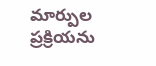మార్పుల ప్రక్రియను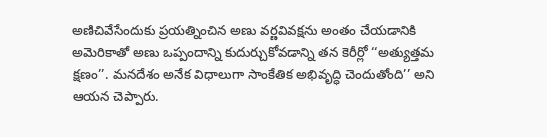అణిచివేసేందుకు ప్రయత్నించిన అణు వర్ణవివక్షను అంతం చేయడానికి అమెరికాతో అణు ఒప్పందాన్ని కుదుర్చుకోవడాన్ని తన కెరీర్లో ‘‘అత్యుత్తమ క్షణం’’. మనదేశం అనేక విధాలుగా సాంకేతిక అభివృద్ధి చెందుతోంది’’ అని ఆయన చెప్పారు.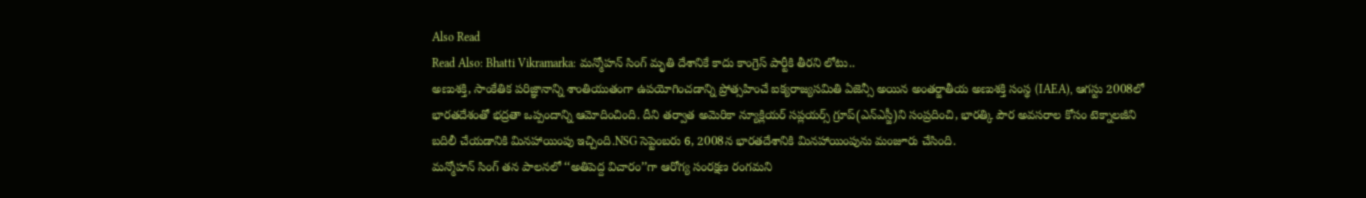Also Read
Read Also: Bhatti Vikramarka: మన్మోహన్ సింగ్ మృతి దేశానికే కాదు కాంగ్రెస్ పార్టీకి తీరని లోటు..
అణుశక్తి, సాంకేతిక పరిజ్ఞానాన్ని శాంతియుతంగా ఉపయోగించడాన్ని ప్రోత్సహించే ఐక్యరాజ్యసమితి ఏజెన్సీ అయిన అంతర్జాతీయ అణుశక్తి సంస్థ (IAEA), ఆగస్టు 2008లో భారతదేశంతో భద్రతా ఒప్పందాన్ని ఆమోదించింది. దీని తర్వాత అమెరికా న్యూక్లియర్ సప్లయర్స్ గ్రూప్(ఎన్ఎస్జీ)ని సంప్రదించి, భారత్కి పౌర అవసరాల కోసం టెక్నాలజీని బదిలీ చేయడానికి మినహాయింపు ఇచ్చింది.NSG సెప్టెంబరు 6, 2008న భారతదేశానికి మినహాయింపును మంజూరు చేసింది.
మన్మోహన్ సింగ్ తన పాలనలో ‘‘అతిపెద్ద విచారం’’గా ఆరోగ్య సంరక్షణ రంగమని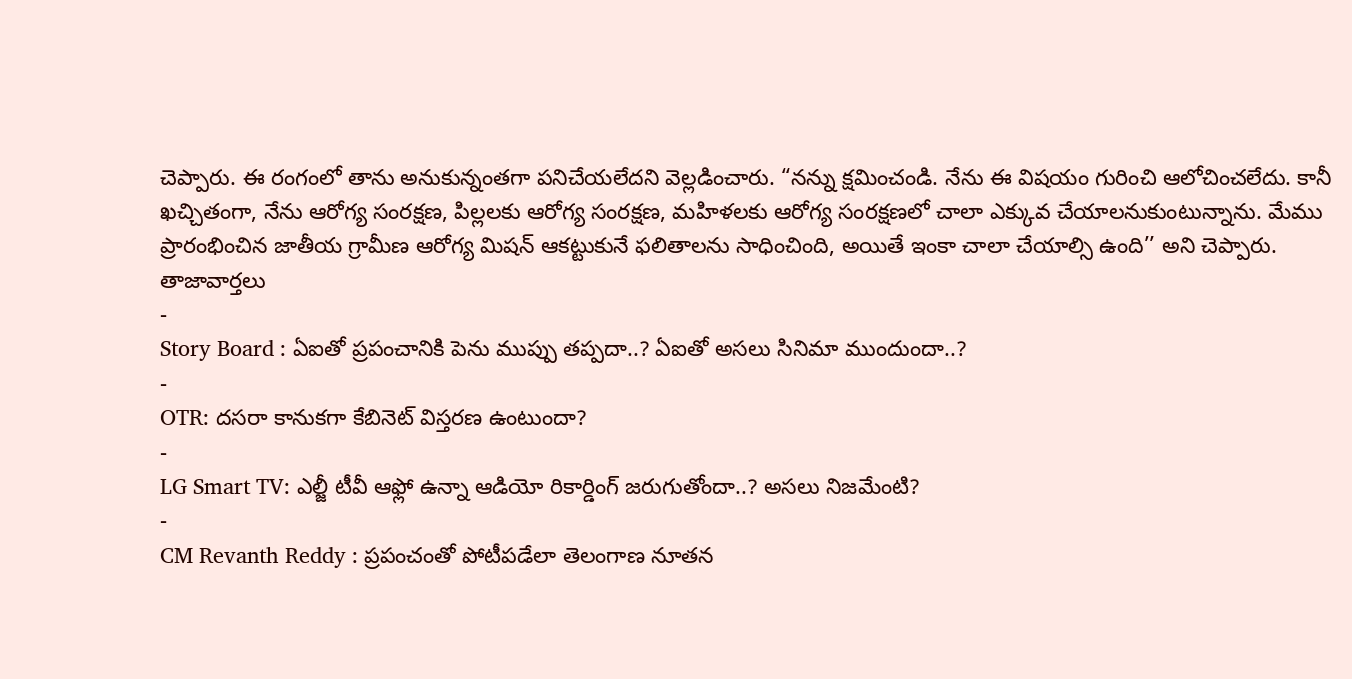చెప్పారు. ఈ రంగంలో తాను అనుకున్నంతగా పనిచేయలేదని వెల్లడించారు. “నన్ను క్షమించండి. నేను ఈ విషయం గురించి ఆలోచించలేదు. కానీ ఖచ్చితంగా, నేను ఆరోగ్య సంరక్షణ, పిల్లలకు ఆరోగ్య సంరక్షణ, మహిళలకు ఆరోగ్య సంరక్షణలో చాలా ఎక్కువ చేయాలనుకుంటున్నాను. మేము ప్రారంభించిన జాతీయ గ్రామీణ ఆరోగ్య మిషన్ ఆకట్టుకునే ఫలితాలను సాధించింది, అయితే ఇంకా చాలా చేయాల్సి ఉంది’’ అని చెప్పారు.
తాజావార్తలు
-
Story Board : ఏఐతో ప్రపంచానికి పెను ముప్పు తప్పదా..? ఏఐతో అసలు సినిమా ముందుందా..?
-
OTR: దసరా కానుకగా కేబినెట్ విస్తరణ ఉంటుందా?
-
LG Smart TV: ఎల్జీ టీవీ ఆఫ్లో ఉన్నా ఆడియో రికార్డింగ్ జరుగుతోందా..? అసలు నిజమేంటి?
-
CM Revanth Reddy : ప్రపంచంతో పోటీపడేలా తెలంగాణ నూతన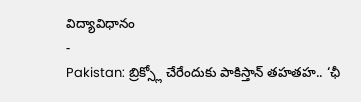విద్యావిధానం
-
Pakistan: బ్రిక్స్లో చేరేందుకు పాకిస్తాన్ తహతహ.. ‘ఛీ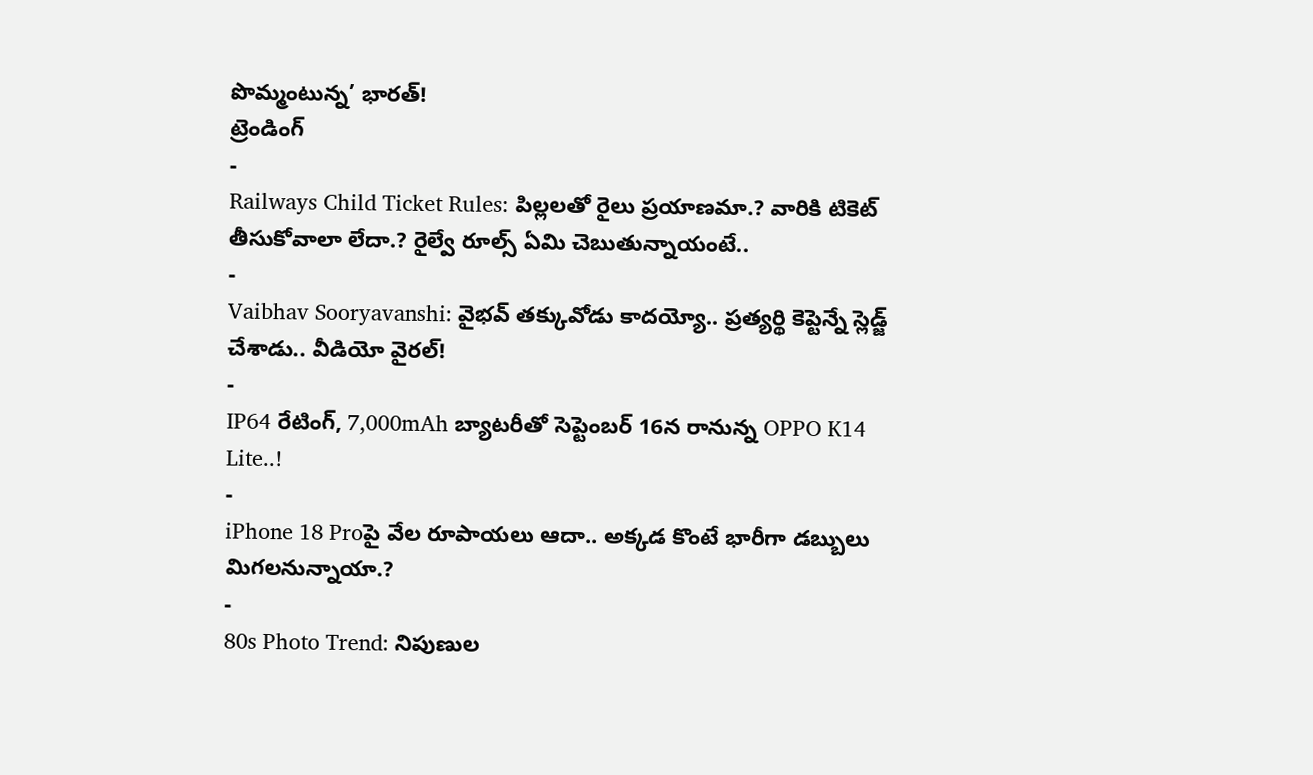పొమ్మంటున్న’ భారత్!
ట్రెండింగ్
-
Railways Child Ticket Rules: పిల్లలతో రైలు ప్రయాణమా.? వారికి టికెట్ తీసుకోవాలా లేదా.? రైల్వే రూల్స్ ఏమి చెబుతున్నాయంటే..
-
Vaibhav Sooryavanshi: వైభవ్ తక్కువోడు కాదయ్యో.. ప్రత్యర్థి కెప్టెన్నే స్లెడ్జ్ చేశాడు.. వీడియో వైరల్!
-
IP64 రేటింగ్, 7,000mAh బ్యాటరీతో సెప్టెంబర్ 16న రానున్న OPPO K14 Lite..!
-
iPhone 18 Proపై వేల రూపాయలు ఆదా.. అక్కడ కొంటే భారీగా డబ్బులు మిగలనున్నాయా.?
-
80s Photo Trend: నిపుణుల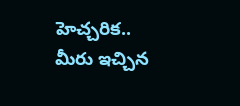హెచ్చరిక.. మీరు ఇచ్చిన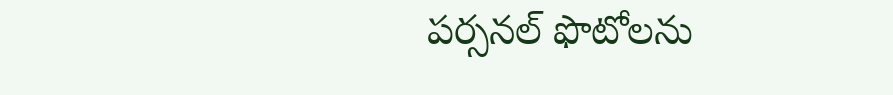పర్సనల్ ఫొటోలను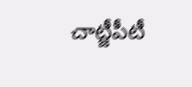చాట్జీపీటీ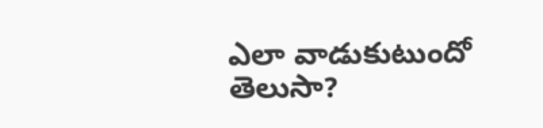ఎలా వాడుకుటుందో తెలుసా?